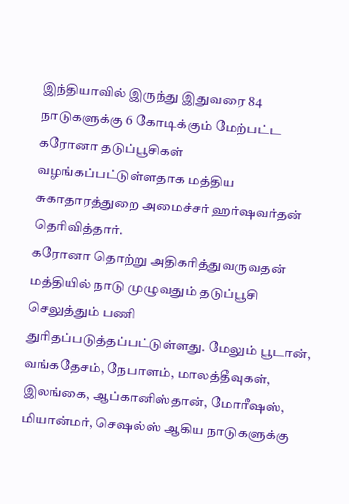இந்தியாவில் இருந்து இதுவரை 84 நாடுகளுக்கு 6 கோடிக்கும் மேற்பட்ட கரோனா தடுப்பூசிகள் வழங்கப்பட்டுள்ளதாக மத்திய சுகாதாரத்துறை அமைச்சர் ஹர்ஷவர்தன் தெரிவித்தார்.
கரோனா தொற்று அதிகரித்துவருவதன் மத்தியில் நாடு முழுவதும் தடுப்பூசி செலுத்தும் பணி துரிதப்படுத்தப்பட்டுள்ளது. மேலும் பூடான், வங்கதேசம், நேபாளம், மாலத்தீவுகள், இலங்கை, ஆப்கானிஸ்தான், மோரீஷஸ், மியான்மர், செஷல்ஸ் ஆகிய நாடுகளுக்கு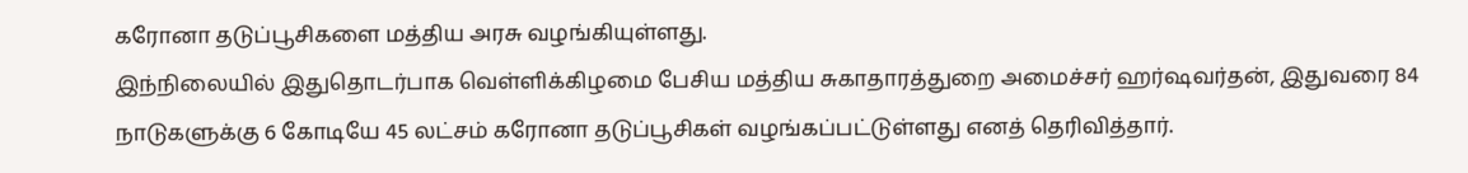கரோனா தடுப்பூசிகளை மத்திய அரசு வழங்கியுள்ளது.
இந்நிலையில் இதுதொடர்பாக வெள்ளிக்கிழமை பேசிய மத்திய சுகாதாரத்துறை அமைச்சர் ஹர்ஷவர்தன், இதுவரை 84 நாடுகளுக்கு 6 கோடியே 45 லட்சம் கரோனா தடுப்பூசிகள் வழங்கப்பட்டுள்ளது எனத் தெரிவித்தார்.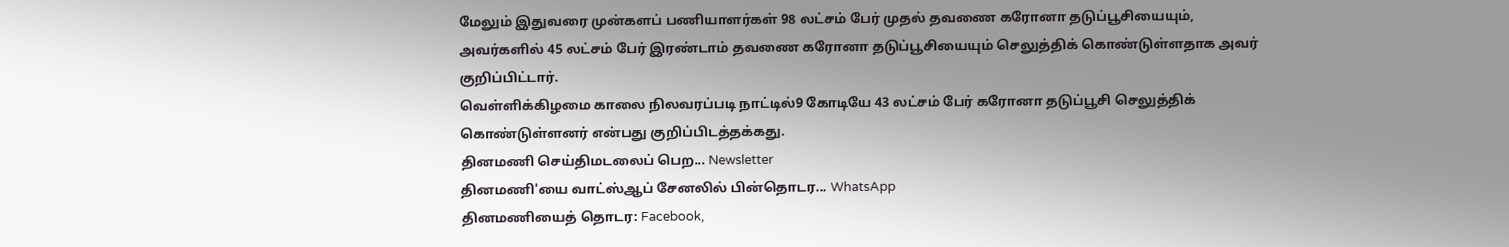மேலும் இதுவரை முன்களப் பணியாளர்கள் 98 லட்சம் பேர் முதல் தவணை கரோனா தடுப்பூசியையும், அவர்களில் 45 லட்சம் பேர் இரண்டாம் தவணை கரோனா தடுப்பூசியையும் செலுத்திக் கொண்டுள்ளதாக அவர் குறிப்பிட்டார்.
வெள்ளிக்கிழமை காலை நிலவரப்படி நாட்டில்9 கோடியே 43 லட்சம் பேர் கரோனா தடுப்பூசி செலுத்திக் கொண்டுள்ளனர் என்பது குறிப்பிடத்தக்கது.
தினமணி செய்திமடலைப் பெற... Newsletter
தினமணி'யை வாட்ஸ்ஆப் சேனலில் பின்தொடர... WhatsApp
தினமணியைத் தொடர: Facebook,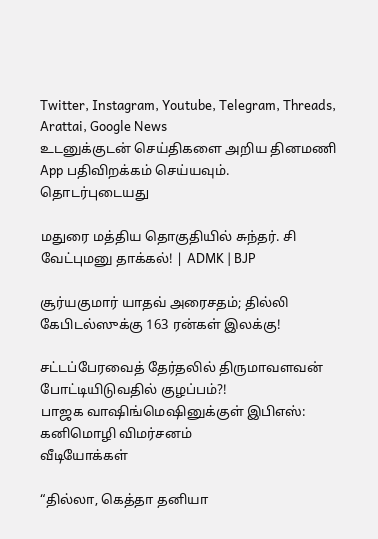Twitter, Instagram, Youtube, Telegram, Threads, Arattai, Google News
உடனுக்குடன் செய்திகளை அறிய தினமணி App பதிவிறக்கம் செய்யவும்.
தொடர்புடையது

மதுரை மத்திய தொகுதியில் சுந்தர். சி வேட்புமனு தாக்கல்! | ADMK | BJP

சூர்யகுமார் யாதவ் அரைசதம்; தில்லி கேபிடல்ஸுக்கு 163 ரன்கள் இலக்கு!

சட்டப்பேரவைத் தேர்தலில் திருமாவளவன் போட்டியிடுவதில் குழப்பம்?!
பாஜக வாஷிங்மெஷினுக்குள் இபிஎஸ்: கனிமொழி விமர்சனம்
வீடியோக்கள்

“தில்லா, கெத்தா தனியா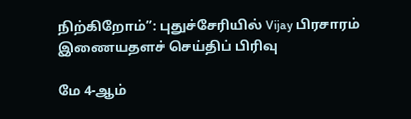நிற்கிறோம்”: புதுச்சேரியில் Vijay பிரசாரம்
இணையதளச் செய்திப் பிரிவு

மே 4-ஆம்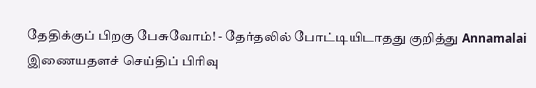தேதிக்குப் பிறகு பேசுவோம்! - தேர்தலில் போட்டியிடாதது குறித்து Annamalai
இணையதளச் செய்திப் பிரிவு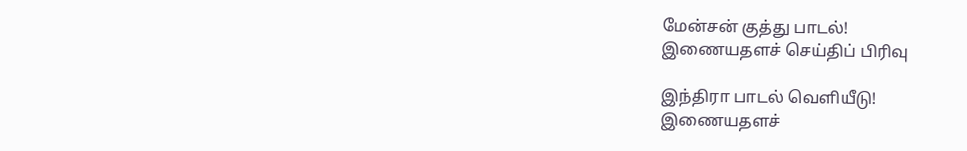மேன்சன் குத்து பாடல்!
இணையதளச் செய்திப் பிரிவு

இந்திரா பாடல் வெளியீடு!
இணையதளச்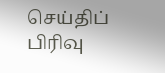செய்திப் பிரிவு